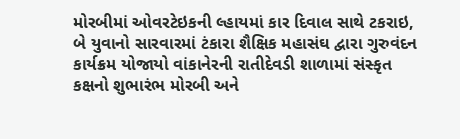મોરબીમાં ઓવરટેઇકની લ્હાયમાં કાર દિવાલ સાથે ટકરાઇ, બે યુવાનો સારવારમાં ટંકારા શૈક્ષિક મહાસંઘ દ્વારા ગુરુવંદન કાર્યક્રમ યોજાયો વાંકાનેરની રાતીદેવડી શાળામાં સંસ્કૃત કક્ષનો શુભારંભ મોરબી અને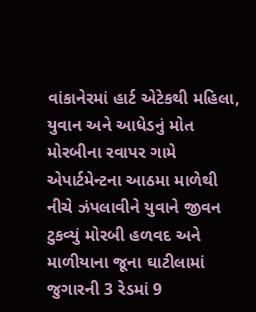વાંકાનેરમાં હાર્ટ એટેકથી મહિલા, યુવાન અને આધેડનું મોત મોરબીના રવાપર ગામે એપાર્ટમેન્ટના આઠમા માળેથી નીચે ઝંપલાવીને યુવાને જીવન ટુકવ્યું મોરબી હળવદ અને માળીયાના જૂના ઘાટીલામાં જુગારની 3 રેડમાં 9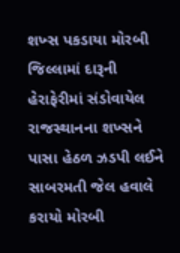શખ્સ પકડાયા મોરબી જિલ્લામાં દારૂની હેરાફેરીમાં સંડોવાયેલ રાજસ્થાનના શખ્સને પાસા હેઠળ ઝડપી લઈને સાબરમતી જેલ હવાલે કરાયો મોરબી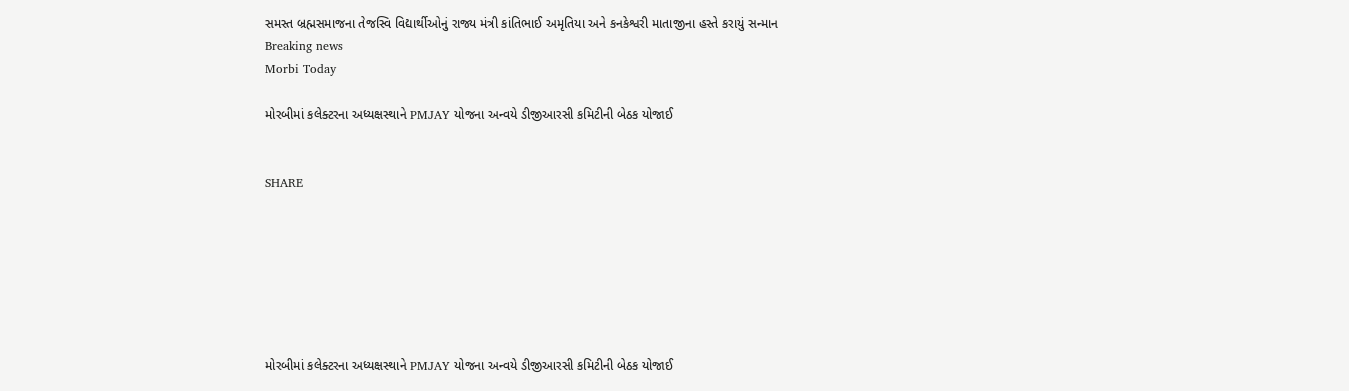સમસ્ત બ્રહ્મસમાજના તેજસ્વિ વિદ્યાર્થીઓનું રાજ્ય મંત્રી કાંતિભાઈ અમૃતિયા અને કનકેશ્વરી માતાજીના હસ્તે કરાયું સન્માન
Breaking news
Morbi Today

મોરબીમાં કલેક્ટરના અધ્યક્ષસ્થાને PMJAY યોજના અન્વયે ડીજીઆરસી કમિટીની બેઠક યોજાઈ


SHARE







મોરબીમાં કલેક્ટરના અધ્યક્ષસ્થાને PMJAY યોજના અન્વયે ડીજીઆરસી કમિટીની બેઠક યોજાઈ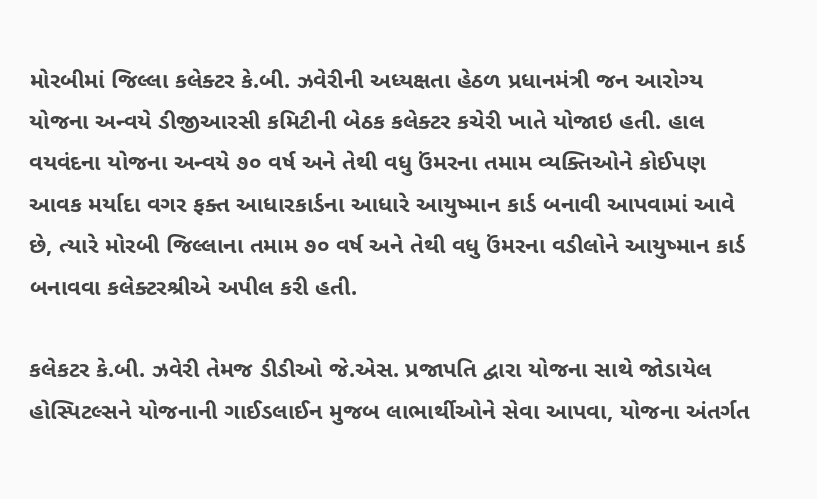મોરબીમાં જિલ્લા કલેક્ટર કે.બી. ઝવેરીની અધ્યક્ષતા હેઠળ પ્રધાનમંત્રી જન આરોગ્ય યોજના અન્વયે ડીજીઆરસી કમિટીની બેઠક કલેક્ટર કચેરી ખાતે યોજાઇ હતી. હાલ વયવંદના યોજના અન્વયે ૭૦ વર્ષ અને તેથી વધુ ઉંમરના તમામ વ્યક્તિઓને કોઈપણ આવક મર્યાદા વગર ફક્ત આધારકાર્ડના આધારે આયુષ્માન કાર્ડ બનાવી આપવામાં આવે છે, ત્યારે મોરબી જિલ્લાના તમામ ૭૦ વર્ષ અને તેથી વધુ ઉંમરના વડીલોને આયુષ્માન કાર્ડ બનાવવા કલેક્ટરશ્રીએ અપીલ કરી હતી.

કલેકટર કે.બી. ઝવેરી તેમજ ડીડીઓ જે.એસ. પ્રજાપતિ દ્વારા યોજના સાથે જોડાયેલ હોસ્પિટલ્સને યોજનાની ગાઈડલાઈન મુજબ લાભાર્થીઓને સેવા આપવા, યોજના અંતર્ગત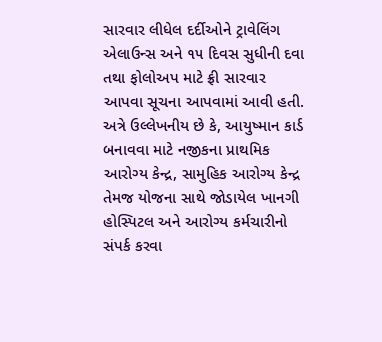સારવાર લીધેલ દર્દીઓને ટ્રાવેલિંગ એલાઉન્સ અને ૧૫ દિવસ સુધીની દવા તથા ફોલોઅપ માટે ફ્રી સારવાર આપવા સૂચના આપવામાં આવી હતી. અત્રે ઉલ્લેખનીય છે કે, આયુષ્માન કાર્ડ બનાવવા માટે નજીકના પ્રાથમિક આરોગ્ય કેન્દ્ર, સામુહિક આરોગ્ય કેન્દ્ર તેમજ યોજના સાથે જોડાયેલ ખાનગી હોસ્પિટલ અને આરોગ્ય કર્મચારીનો સંપર્ક કરવા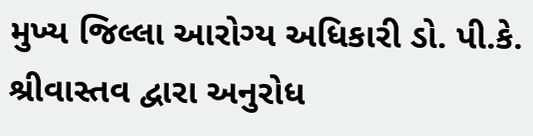મુખ્ય જિલ્લા આરોગ્ય અધિકારી ડો. પી.કે. શ્રીવાસ્તવ દ્વારા અનુરોધ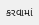કરવામાં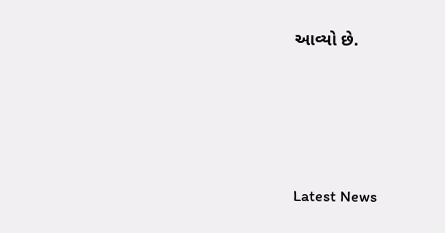આવ્યો છે.






Latest News